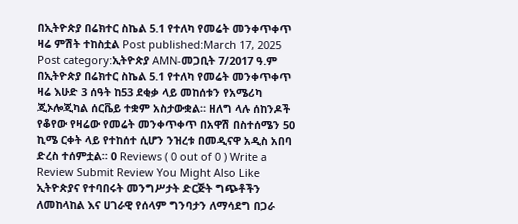በኢትዮጵያ በሬክተር ስኬል 5.1 የተለካ የመሬት መንቀጥቀጥ ዛሬ ምሽት ተከስቷል Post published:March 17, 2025 Post category:ኢትዮጵያ AMN-መጋቢት 7/2017 ዓ.ም በኢትዮጵያ በሬክተር ስኬል 5.1 የተለካ የመሬት መንቀጥቀጥ ዛሬ እሁድ 3 ሰዓት ከ53 ደቂቃ ላይ መከሰቱን የአሜሪካ ጂኦሎጂካል ሰርቬይ ተቋም አስታውቋል። ዘለግ ላሉ ሰከንዶች የቆየው የዛሬው የመሬት መንቀጥቀጥ በአዋሽ በስተሰሜን 50 ኪሜ ርቀት ላይ የተከሰተ ሲሆን ንዝረቱ በመዲናዋ አዲስ አበባ ድረስ ተሰምቷል። 0 Reviews ( 0 out of 0 ) Write a Review Submit Review You Might Also Like ኢትዮጵያና የተባበሩት መንግሥታት ድርጅት ግጭቶችን ለመከላከል እና ሀገራዊ የሰላም ግንባታን ለማሳደግ በጋራ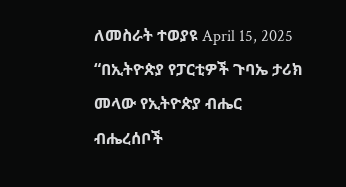ለመስራት ተወያዩ April 15, 2025 “በኢትዮጵያ የፓርቲዎች ጉባኤ ታሪክ መላው የኢትዮጵያ ብሔር ብሔረሰቦች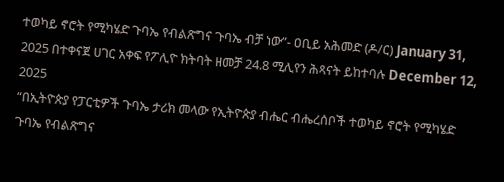ተወካይ ኖሮት የሚካሄድ ጉባኤ የብልጽግና ጉባኤ ብቻ ነው”- ዐቢይ አሕመድ (ዶ/ር) January 31, 2025 በተቀናጀ ሀገር አቀፍ የፖሊዮ ክትባት ዘመቻ 24.8 ሚሊየን ሕጻናት ይከተባሉ December 12, 2025
“በኢትዮጵያ የፓርቲዎች ጉባኤ ታሪክ መላው የኢትዮጵያ ብሔር ብሔረሰቦች ተወካይ ኖሮት የሚካሄድ ጉባኤ የብልጽግና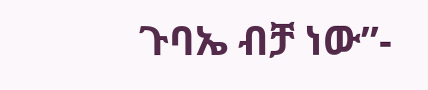ጉባኤ ብቻ ነው”-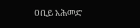ዐቢይ አሕመድ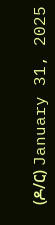(ዶ/ር) January 31, 2025